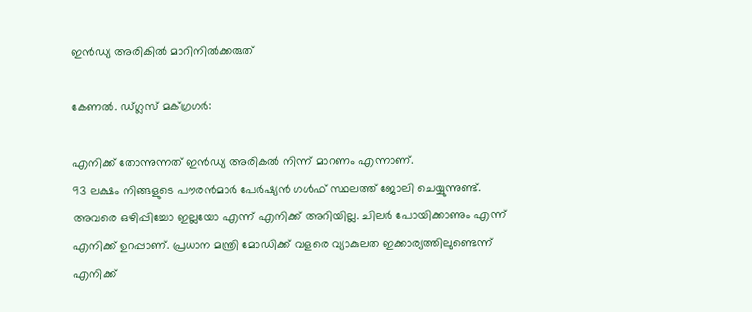ഇൻഡ്യ അരികിൽ മാറിനിൽക്കരുത്

കേണൽ. ഡ്ഗ്ലസ് മക്ഗ്രഗർ:

എനിക്ക് തോന്നുന്നത് ഇൻഡ്യ അരികൽ നിന്ന് മാറണം എന്നാണ്.
93 ലക്ഷം നിങ്ങളുടെ പൗരൻമാർ പേർഷ്യൻ ഗൾഫ് സ്ഥലത്ത് ജോലി ചെയ്യുന്നുണ്ട്.
അവരെ ഒഴിപ്പിച്ചോ ഇല്ലയോ എന്ന് എനിക്ക് അറിയില്ല. ചിലർ പോയിക്കാണും എന്ന് എനിക്ക് ഉറപ്പാണ്. പ്രധാന മന്ത്രി മോഡിക്ക് വളരെ വ്യാകുലത ഇക്കാര്യത്തിലുണ്ടെന്ന് എനിക്ക്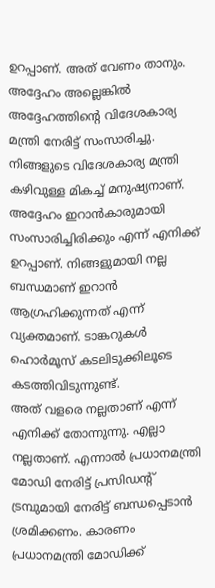ഉറപ്പാണ്. അത് വേണം താനും.
അദ്ദേഹം അല്ലെങ്കിൽ അദ്ദേഹത്തിന്റെ വിദേശകാര്യ മന്ത്രി നേരിട്ട് സംസാരിച്ചു. നിങ്ങളുടെ വിദേശകാര്യ മന്ത്രി കഴിവുള്ള മികച്ച് മനുഷ്യനാണ്. അദ്ദേഹം ഇറാൻകാരുമായി സംസാരിച്ചിരിക്കും എന്ന് എനിക്ക് ഉറപ്പാണ്. നിങ്ങളുമായി നല്ല ബന്ധമാണ് ഇറാൻ ആഗ്രഹിക്കുന്നത് എന്ന് വ്യക്തമാണ്. ടാങ്കറുകൾ ഹൊർമൂസ് കടലിടുക്കിലൂടെ കടത്തിവിടുന്നുണ്ട്.
അത് വളരെ നല്ലതാണ് എന്ന് എനിക്ക് തോന്നുന്നു. എല്ലാ നല്ലതാണ്. എന്നാൽ പ്രധാനമന്ത്രി മോഡി നേരിട്ട് പ്രസിഡന്റ് ട്രമ്പുമായി നേരിട്ട് ബന്ധപ്പെടാൻ ശ്രമിക്കണം. കാരണം പ്രധാനമന്ത്രി മോഡിക്ക്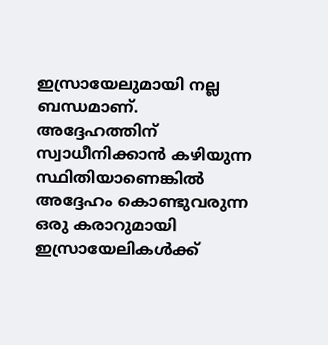ഇസ്രായേലുമായി നല്ല ബന്ധമാണ്.
അദ്ദേഹത്തിന് സ്വാധീനിക്കാൻ കഴിയുന്ന സ്ഥിതിയാണെങ്കിൽ അദ്ദേഹം കൊണ്ടുവരുന്ന ഒരു കരാറുമായി ഇസ്രായേലികൾക്ക്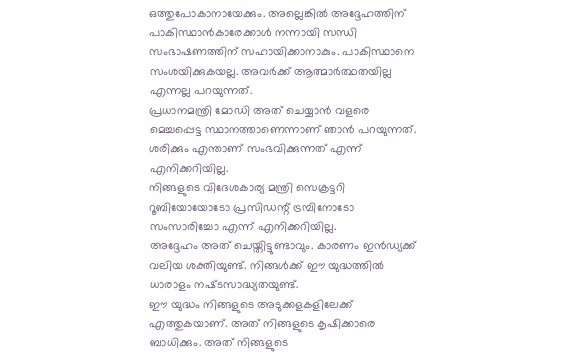ഒത്തുപോകാനായേക്കും. അല്ലെങ്കിൽ അദ്ദേഹത്തിന് പാകിസ്ഥാൻകാരേക്കാൾ നന്നായി സന്ധി സംഭാഷണത്തിന് സഹായിക്കാനാകും. പാകിസ്ഥാനെ സംശയിക്കുകയല്ല. അവർക്ക് ആത്മാര്‍ത്ഥതയില്ല എന്നല്ല പറയുന്നത്.
പ്രധാനമന്ത്രി മോഡി അത് ചെയ്യാൻ വളരെ മെച്ചപ്പെട്ട സ്ഥാനത്താണെന്നാണ് ഞാൻ പറയുന്നത്. ശരിക്കും എന്താണ് സംഭവിക്കുന്നത് എന്ന് എനിക്കറിയില്ല.
നിങ്ങളുടെ വിദേശകാര്യ മന്ത്രി സെക്രട്ടറി റൂബിയോയോടോ പ്രസിഡന്റ് ട്രമ്പിനോടോ സംസാരിച്ചോ എന്ന് എനിക്കറിയില്ല.
അദ്ദേഹം അത് ചെയ്തിട്ടുണ്ടാവും. കാരണം ഇൻഡ്യക്ക് വലിയ ശക്തിയുണ്ട്. നിങ്ങൾക്ക് ഈ യുദ്ധത്തിൽ ധാരാളം നഷ്‌ടസാദ്ധ്യതയുണ്ട്.
ഈ യുദ്ധം നിങ്ങളുടെ അടുക്കളകളിലേക്ക് എത്തുകയാണ്. അത് നിങ്ങളുടെ കൃഷിക്കാരെ ബാധിക്കും. അത് നിങ്ങളുടെ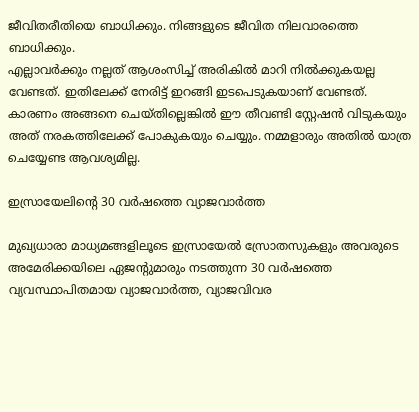ജീവിതരീതിയെ ബാധിക്കും. നിങ്ങളുടെ ജീവിത നിലവാരത്തെ ബാധിക്കും.
എല്ലാവർക്കും നല്ലത് ആശംസിച്ച് അരികിൽ മാറി നിൽക്കുകയല്ല വേണ്ടത്. ഇതിലേക്ക് നേരിട്ട് ഇറങ്ങി ഇടപെടുകയാണ് വേണ്ടത്.
കാരണം അങ്ങനെ ചെയ്തില്ലെങ്കിൽ ഈ തീവണ്ടി സ്റ്റേഷൻ വിടുകയും അത് നരകത്തിലേക്ക് പോകുകയും ചെയ്യും. നമ്മളാരും അതിൽ യാത്ര ചെയ്യേണ്ട ആവശ്യമില്ല.

ഇസ്രായേലിന്റെ 30 വർഷത്തെ വ്യാജവാർത്ത

മുഖ്യധാരാ മാധ്യമങ്ങളിലൂടെ ഇസ്രായേൽ സ്രോതസുകളും അവരുടെ അമേരിക്കയിലെ ഏജന്റുമാരും നടത്തുന്ന 30 വർഷത്തെ വ്യവസ്ഥാപിതമായ വ്യാജവാർത്ത, വ്യാജവിവര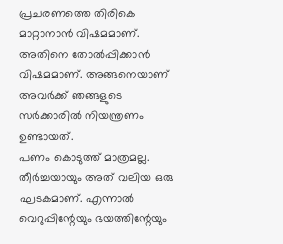പ്രചരണത്തെ തിരികെ മാറ്റാനാൻ വിഷമമാണ്. അതിനെ തോൽപ്പിക്കാൻ വിഷമമാണ്. അങ്ങനെയാണ് അവർക്ക് ഞങ്ങളുടെ സർക്കാരിൽ നിയന്ത്രണം ഉണ്ടായത്.
പണം കൊടുത്ത് മാത്രമല്ല. തീർച്ചയായും അത് വലിയ ഒരു ഘടകമാണ്. എന്നാൽ വെറുപ്പിന്റേയും ഭയത്തിന്റേയും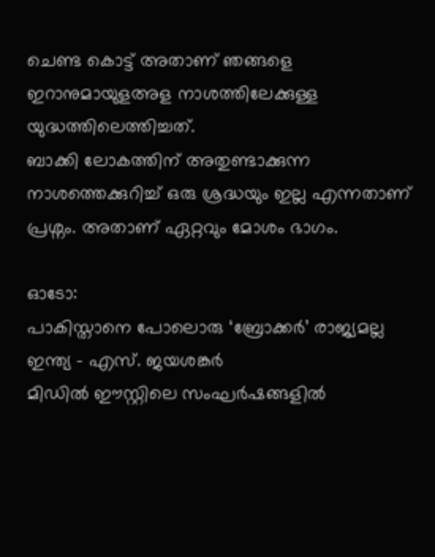ചെണ്ട കൊട്ട് അതാണ് ഞങ്ങളെ ഇറാനുമായുളഅള നാശത്തിലേക്കുള്ള യുദ്ധത്തിലെത്തിച്ചത്.
ബാക്കി ലോകത്തിന് അതുണ്ടാക്കുന്ന നാശത്തെക്കുറിച്ച് ഒരു ശ്രദ്ധയും ഇല്ല എന്നതാണ് പ്രശ്നം. അതാണ് ഏറ്റവും മോശം ഭാഗം.

ഓടോ:
പാകിസ്താനെ പോലൊരു ‘ബ്രോക്കർ’ രാജ്യമല്ല ഇന്ത്യ – എസ്. ജയശങ്കർ
മിഡിൽ ഈസ്റ്റിലെ സംഘർഷങ്ങളിൽ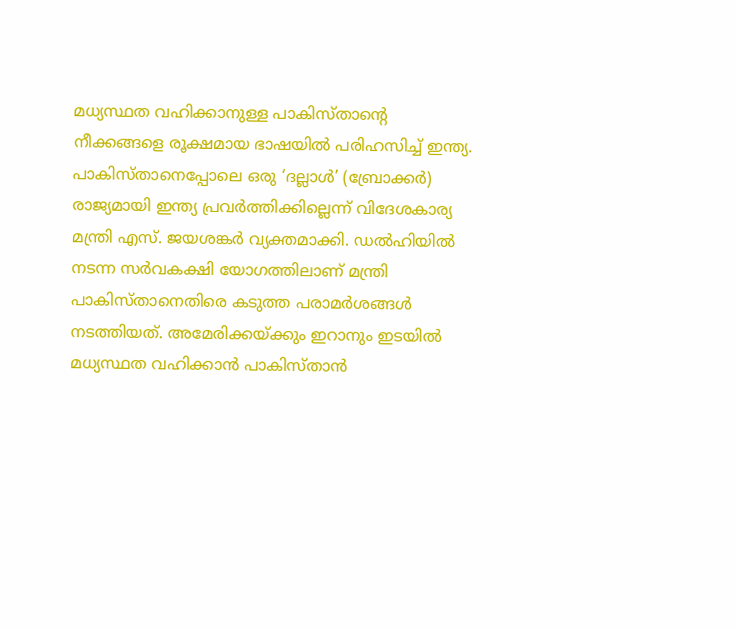മധ്യസ്ഥത വഹിക്കാനുള്ള പാകിസ്താന്റെ നീക്കങ്ങളെ രൂക്ഷമായ ഭാഷയിൽ പരിഹസിച്ച് ഇന്ത്യ. പാകിസ്താനെപ്പോലെ ഒരു ‘ദല്ലാൾ’ (ബ്രോക്കർ) രാജ്യമായി ഇന്ത്യ പ്രവർത്തിക്കില്ലെന്ന് വിദേശകാര്യ മന്ത്രി എസ്. ജയശങ്കർ വ്യക്തമാക്കി. ഡൽഹിയിൽ നടന്ന സർവകക്ഷി യോഗത്തിലാണ് മന്ത്രി പാകിസ്താനെതിരെ കടുത്ത പരാമർശങ്ങൾ നടത്തിയത്. അമേരിക്കയ്ക്കും ഇറാനും ഇടയിൽ മധ്യസ്ഥത വഹിക്കാൻ പാകിസ്താൻ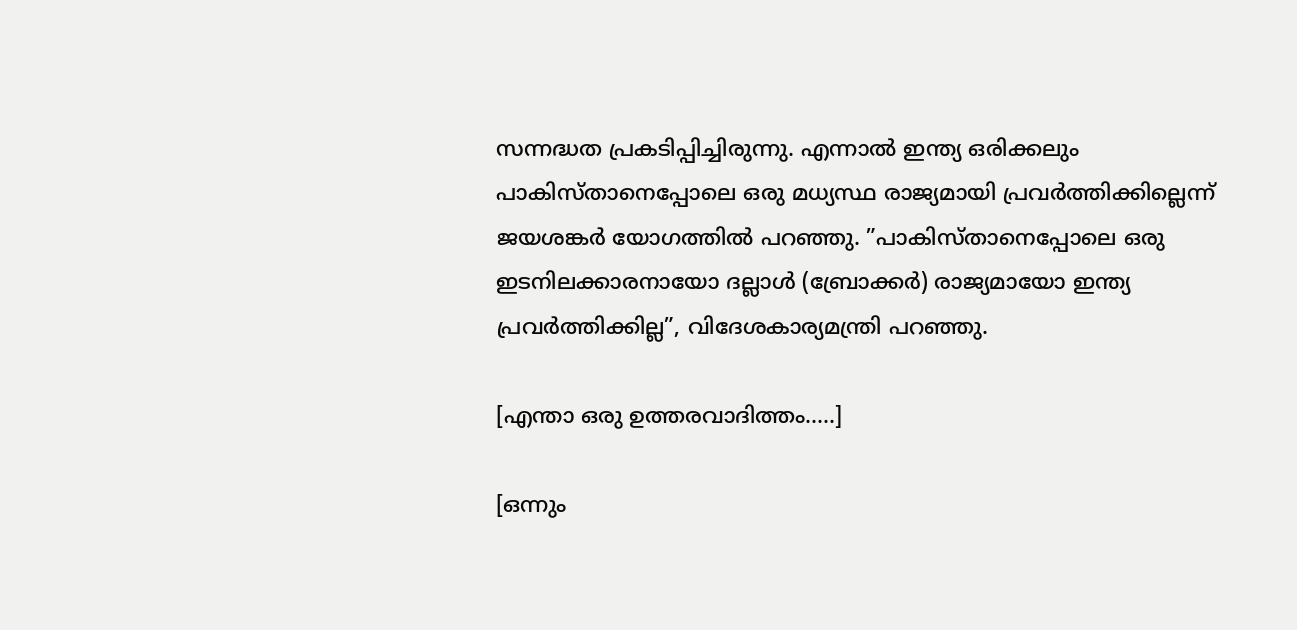സന്നദ്ധത പ്രകടിപ്പിച്ചിരുന്നു. എന്നാൽ ഇന്ത്യ ഒരിക്കലും പാകിസ്താനെപ്പോലെ ഒരു മധ്യസ്ഥ രാജ്യമായി പ്രവർത്തിക്കില്ലെന്ന് ജയശങ്കർ യോഗത്തിൽ പറഞ്ഞു. ”പാകിസ്താനെപ്പോലെ ഒരു ഇടനിലക്കാരനായോ ദല്ലാൾ (ബ്രോക്കർ) രാജ്യമായോ ഇന്ത്യ പ്രവർത്തിക്കില്ല”, വിദേശകാര്യമന്ത്രി പറഞ്ഞു.

[എന്താ ഒരു ഉത്തരവാദിത്തം…..]

[ഒന്നും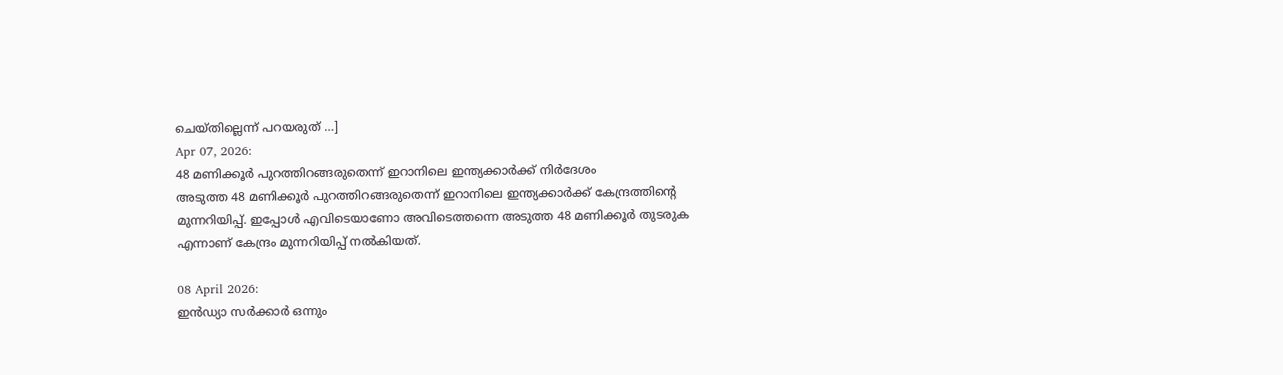ചെയ്തില്ലെന്ന് പറയരുത് …]
Apr 07, 2026:
48 മണിക്കൂർ പുറത്തിറങ്ങരുതെന്ന് ഇറാനിലെ ഇന്ത്യക്കാർക്ക് നിർദേശം
അടുത്ത 48 മണിക്കൂർ പുറത്തിറങ്ങരുതെന്ന് ഇറാനിലെ ഇന്ത്യക്കാർക്ക് കേന്ദ്രത്തിന്റെ മുന്നറിയിപ്പ്. ഇപ്പോൾ എവിടെയാണോ അവിടെത്തന്നെ അടുത്ത 48 മണിക്കൂർ തുടരുക എന്നാണ് കേന്ദ്രം മുന്നറിയിപ്പ് നൽകിയത്.

08 April 2026:
ഇൻഡ്യാ സർക്കാർ ഒന്നും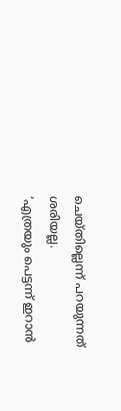ചെയ്തില്ലെന്ന് പറയുന്നത് ശരിയല്ല.
‘എത്രയും പെട്ടന്ന് ഇറാൻ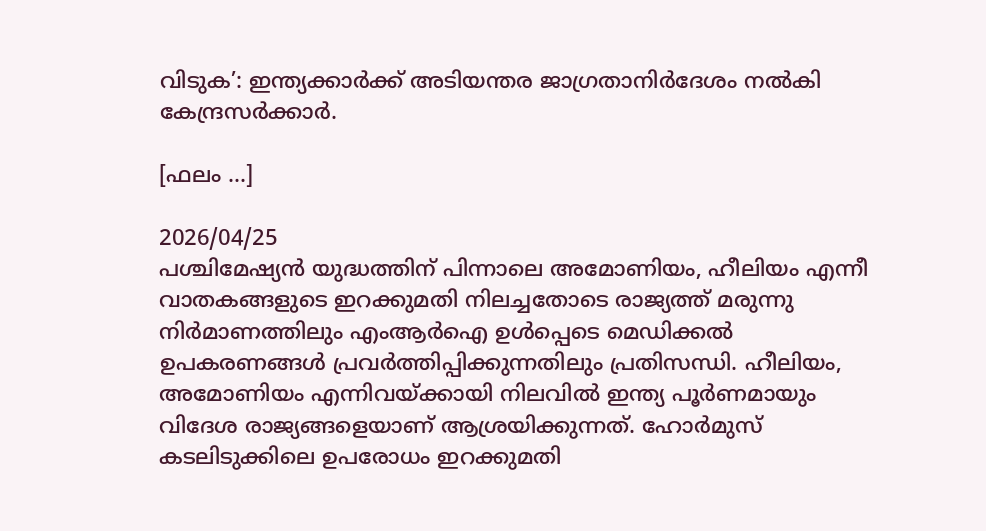വിടുക’: ഇന്ത്യക്കാർക്ക് അടിയന്തര ജാഗ്രതാനിർദേശം നൽകി കേന്ദ്രസർക്കാർ.

[ഫലം …]

2026/04/25
പശ്ചിമേഷ്യൻ യുദ്ധത്തിന് പിന്നാലെ അമോണിയം, ഹീലിയം എന്നീ വാതകങ്ങളുടെ ഇറക്കുമതി നിലച്ചതോടെ രാജ്യത്ത് മരുന്നു നിർമാണത്തിലും എംആർഐ ഉൾപ്പെടെ മെ‍‍ഡിക്കൽ ഉപകരണങ്ങൾ പ്രവർത്തിപ്പിക്കുന്നതിലും പ്രതിസന്ധി. ഹീലിയം, അമോണിയം എന്നിവയ്ക്കായി നിലവിൽ ഇന്ത്യ പൂർണമായും വിദേശ രാജ്യങ്ങളെയാണ് ആശ്രയിക്കുന്നത്. ഹോർമുസ് കടലിടുക്കിലെ ഉപരോധം ഇറക്കുമതി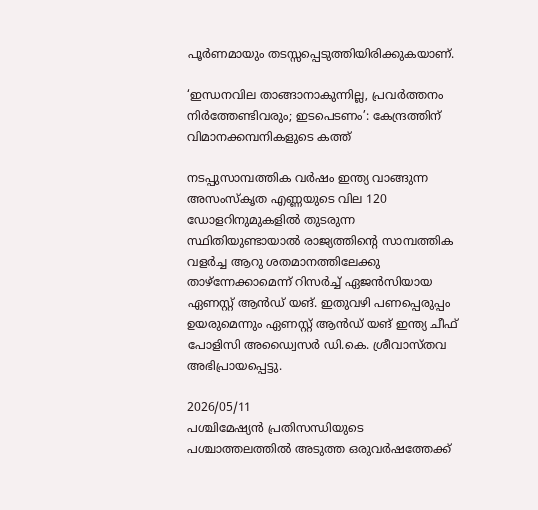പൂർണമായും തടസ്സപ്പെടുത്തിയിരിക്കുകയാണ്.

‘ഇന്ധനവില താങ്ങാനാകുന്നില്ല, പ്രവർത്തനം നിർത്തേണ്ടിവരും; ഇടപെടണം’: കേന്ദ്രത്തിന് വിമാനക്കമ്പനികളുടെ കത്ത്

നടപ്പുസാമ്പത്തിക വർഷം ഇന്ത്യ വാങ്ങുന്ന അസംസ്കൃത എണ്ണയുടെ വില 120 ഡോളറിനുമുകളിൽ തുടരുന്ന സ്ഥിതിയുണ്ടായാൽ രാജ്യത്തിന്റെ സാമ്പത്തിക വളർച്ച ആറു ശതമാനത്തിലേക്കു താഴ്ന്നേക്കാമെന്ന് റിസർച്ച് ഏജൻസിയായ ഏണസ്റ്റ് ആൻഡ് യങ്. ഇതുവഴി പണപ്പെരുപ്പം ഉയരുമെന്നും ഏണസ്റ്റ് ആൻഡ് യങ് ഇന്ത്യ ചീഫ് പോളിസി അഡ്വൈസർ ഡി.കെ. ശ്രീവാസ്തവ അഭിപ്രായപ്പെട്ടു.

2026/05/11
പശ്ചിമേഷ്യൻ പ്രതിസന്ധിയുടെ പശ്ചാത്തലത്തിൽ അടുത്ത ഒരുവർഷത്തേക്ക്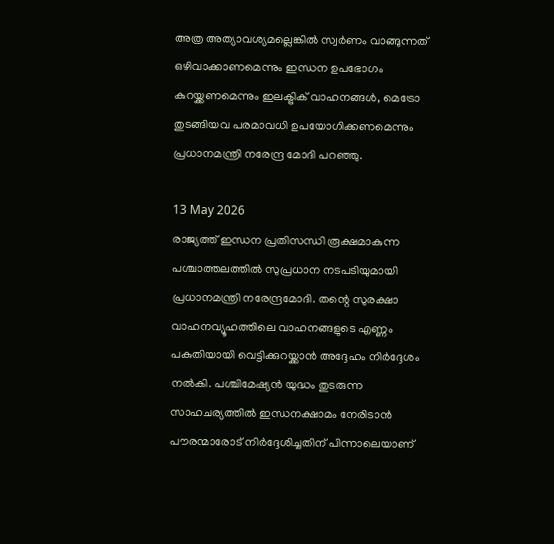അത്ര അത്യാവശ്യമല്ലെങ്കിൽ സ്വർണം വാങ്ങുന്നത് ഒഴിവാക്കാണമെന്നും ഇന്ധന ഉപഭോഗം കുറയ്ക്കണമെന്നും ഇലക്ട്രിക് വാഹനങ്ങൾ, മെട്രോ തുടങ്ങിയവ പരമാവധി ഉപയോഗിക്കണമെന്നും പ്രധാനമന്ത്രി നരേന്ദ്ര മോദി പറഞ്ഞു.

13 May 2026
രാജ്യത്ത് ഇന്ധന പ്രതിസന്ധി രൂക്ഷമാകുന്ന പശ്ചാത്തലത്തിൽ സുപ്രധാന നടപടിയുമായി പ്രധാനമന്ത്രി നരേന്ദ്രമോദി. തന്റെ സുരക്ഷാ വാഹനവ്യൂഹത്തിലെ വാഹനങ്ങളുടെ എണ്ണം പകുതിയായി വെട്ടിക്കുറയ്ക്കാൻ അദ്ദേഹം നിർദ്ദേശം നൽകി. പശ്ചിമേഷ്യൻ യുദ്ധം തുടരുന്ന സാഹചര്യത്തിൽ ഇന്ധനക്ഷാമം നേരിടാൻ പൗരന്മാരോട് നിർദ്ദേശിച്ചതിന് പിന്നാലെയാണ്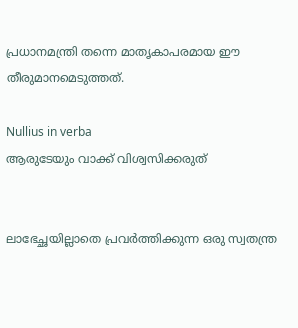പ്രധാനമന്ത്രി തന്നെ മാതൃകാപരമായ ഈ തീരുമാനമെടുത്തത്.

Nullius in verba
ആരുടേയും വാക്ക് വിശ്വസിക്കരുത്


ലാഭേച്ഛയില്ലാതെ പ്രവര്‍ത്തിക്കുന്ന ഒരു സ്വതന്ത്ര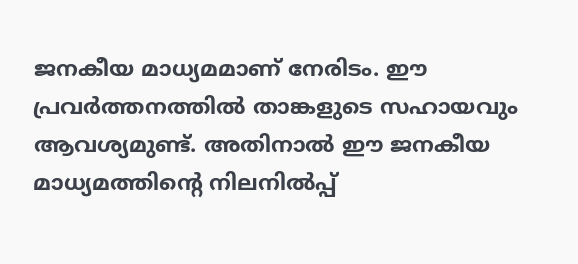ജനകീയ മാധ്യമമാണ് നേരിടം. ഈ പ്രവര്‍ത്തനത്തില്‍ താങ്കളുടെ സഹായവും ആവശ്യമുണ്ട്. അതിനാല്‍ ഈ ജനകീയ മാധ്യമത്തിന്റെ നിലനില്‍പ്പ്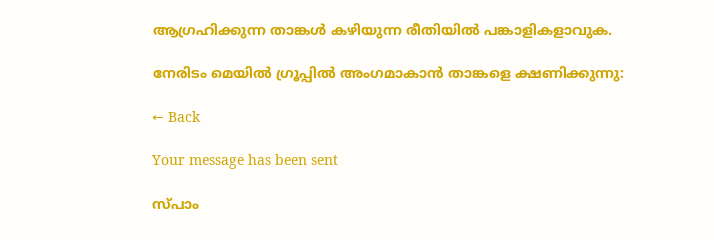ആഗ്രഹിക്കുന്ന താങ്കള്‍ കഴിയുന്ന രീതിയില്‍ പങ്കാളികളാവുക.

നേരിടം മെയില്‍ ഗ്രൂപ്പില്‍ അംഗമാകാന്‍ താങ്കളെ ക്ഷണിക്കുന്നു:

← Back

Your message has been sent

സ്പാം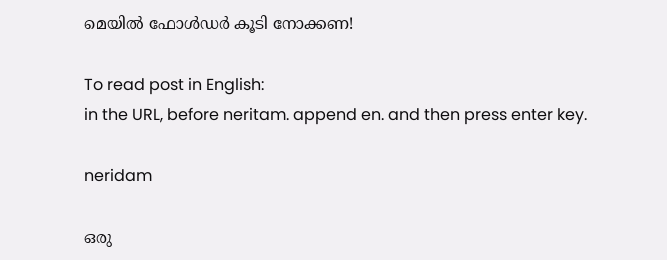മെയില്‍ ഫോള്‍ഡര്‍ കൂടി നോക്കണ!

To read post in English:
in the URL, before neritam. append en. and then press enter key.

neridam

ഒരു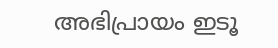അഭിപ്രായം ഇടൂ